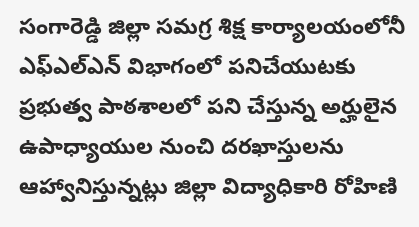సంగారెడ్డి జిల్లా సమగ్ర శిక్ష కార్యాలయంలోనీ ఎఫ్ఎల్ఎన్ విభాగంలో పనిచేయుటకు ప్రభుత్వ పాఠశాలలో పని చేస్తున్న అర్హులైన ఉపాధ్యాయుల నుంచి దరఖాస్తులను ఆహ్వానిస్తున్నట్లు జిల్లా విద్యాధికారి రోహిణి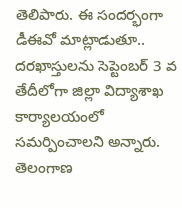తెలిపారు. ఈ సందర్భంగా డీఈవో మాట్లాడుతూ.. దరఖాస్తులను సెప్టెంబర్ 3 వ తేదీలోగా జిల్లా విద్యాశాఖ కార్యాలయంలో సమర్పించాలని అన్నారు.
తెలంగాణ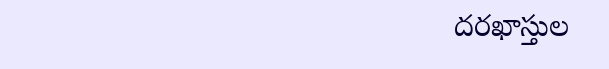దరఖాస్తుల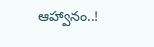ఆహ్వానం..!